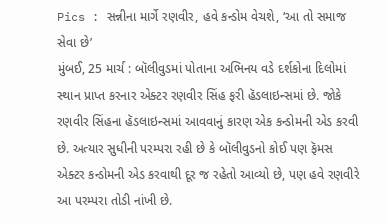Pics : સન્નીના માર્ગે રણવીર, હવે કન્ડોમ વેચશે, ‘આ તો સમાજ સેવા છે’
મુંબઈ, 25 માર્ચ : બૉલીવુડમાં પોતાના અભિનય વડે દર્શકોના દિલોમાં સ્થાન પ્રાપ્ત કરનાર એક્ટર રણવીર સિંહ ફરી હૅડલાઇન્સમાં છે. જોકે રણવીર સિંહના હૅડલાઇન્સમાં આવવાનું કારણ એક કન્ડોમની એડ કરવી છે. અત્યાર સુધીની પરમ્પરા રહી છે કે બૉલીવુડનો કોઈ પણ ફૅમસ એક્ટર કન્ડોમની એડ કરવાથી દૂર જ રહેતો આવ્યો છે, પણ હવે રણવીરે આ પરમ્પરા તોડી નાંખી છે.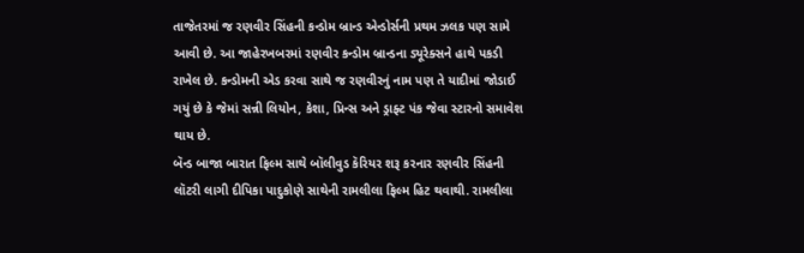તાજેતરમાં જ રણવીર સિંહની કન્ડોમ બ્રાન્ડ એન્ડોર્સની પ્રથમ ઝલક પણ સામે આવી છે. આ જાહેરખબરમાં રણવીર કન્ડોમ બ્રાન્ડના ડ્યૂરેક્સને હાથે પકડી રાખેલ છે. કન્ડોમની એડ કરવા સાથે જ રણવીરનું નામ પણ તે યાદીમાં જોડાઈ ગયું છે કે જેમાં સન્ની લિયોન, કેશા, પ્રિન્સ અને ડ્રાફ્ટ પંક જેવા સ્ટારનો સમાવેશ થાય છે.
બૅન્ડ બાજા બારાત ફિલ્મ સાથે બૉલીવુડ કૅરિયર શરૂ કરનાર રણવીર સિંહની લૉટરી લાગી દીપિકા પાદુકોણે સાથેની રામલીલા ફિલ્મ હિટ થવાથી. રામલીલા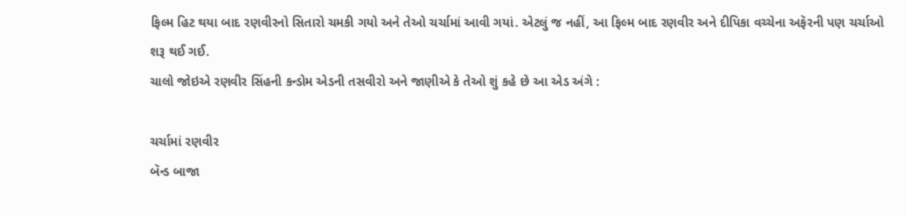ફિલ્મ હિટ થયા બાદ રણવીરનો સિતારો ચમકી ગયો અને તેઓ ચર્ચામાં આવી ગયાં. એટલું જ નહીં, આ ફિલ્મ બાદ રણવીર અને દીપિકા વચ્ચેના અફૅરની પણ ચર્ચાઓ શરૂ થઈ ગઈ.
ચાલો જોઇએ રણવીર સિંહની કન્ડોમ એડની તસવીરો અને જાણીએ કે તેઓ શું કહે છે આ એડ અંગે :

ચર્ચામાં રણવીર
બૅન્ડ બાજા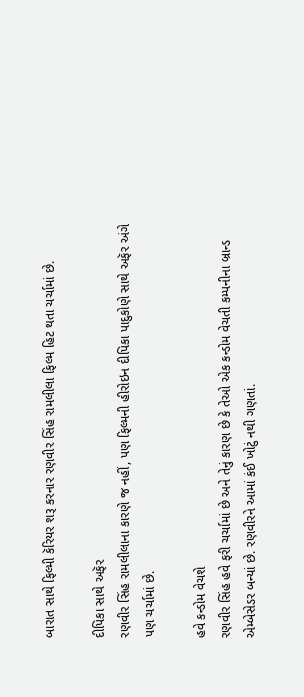બારાત સાથે ફિલ્મી કૅરિયર શરૂ કરનાર રણવીર સિંહ રામલીલા ફિલ્મ હિટ થતા ચર્ચામાં છે.

દીપિકા સાથે અફૅર
રણવીર સિંહ રામલીલાના કારણે જ નહીં, પણ ફિલ્મની હીરોઇન દીપિકા પાદુકોણે સાથે અફૅર અંગે પણ ચર્ચામાં છે.

હવે કન્ડોમ વેચશે
રણવીર સિંહ હવે ફરી ચર્ચામાં છે અને તેનું કારણ છે કે તેઓ એક કન્ડોમ વેચતી કમ્પનીના બ્રાન્ડ એમ્બેસેડર બન્યાં છે. રણવીરને આમાં કંઈ ખોટું નથી ગણતાં.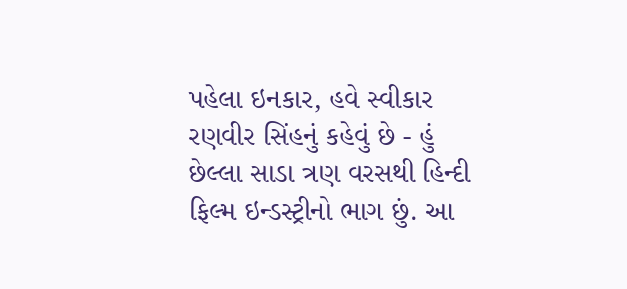પહેલા ઇનકાર, હવે સ્વીકાર
રણવીર સિંહનું કહેવું છે - હું છેલ્લા સાડા ત્રણ વરસથી હિન્દી ફિલ્મ ઇન્ડસ્ટ્રીનો ભાગ છું. આ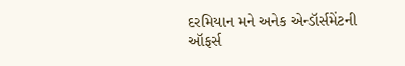દરમિયાન મને અનેક એન્ડૉર્સમેંટની ઑફર્સ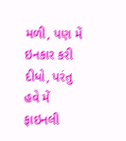મળી, પણ મેં ઇનકાર કરી દીધો, પરંતુ હવે મેં ફાઇનલી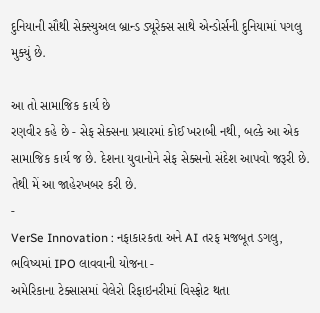દુનિયાની સૌથી સેક્સ્યુઅલ બ્રાન્ડ ડ્યૂરેક્સ સાથે એન્ડોર્સની દુનિયામાં પગલુ મુક્યું છે.

આ તો સામાજિક કાર્ય છે
રણવીર કહે છે - સેફ સેક્સના પ્રચારમાં કોઈ ખરાબી નથી, બલ્કે આ એક સામાજિક કાર્ય જ છે. દેશના યુવાનોને સેફ સેક્સનો સંદેશ આપવો જરૂરી છે. તેથી મેં આ જાહેરખબર કરી છે.
-
VerSe Innovation : નફાકારકતા અને AI તરફ મજબૂત ડગલુ, ભવિષ્યમાં IPO લાવવાની યોજના -
અમેરિકાના ટેક્સાસમાં વેલેરો રિફાઇનરીમાં વિસ્ફોટ થતા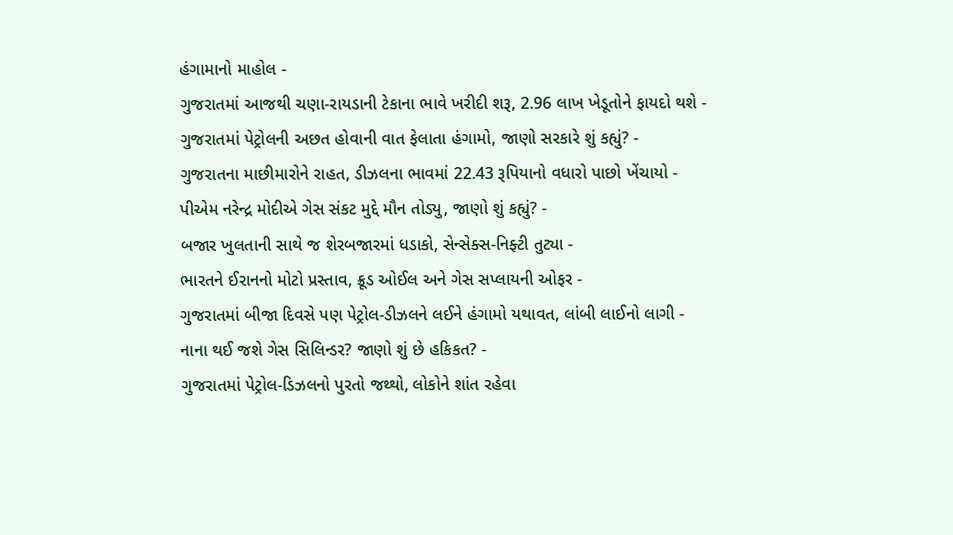હંગામાનો માહોલ -
ગુજરાતમાં આજથી ચણા-રાયડાની ટેકાના ભાવે ખરીદી શરૂ, 2.96 લાખ ખેડૂતોને ફાયદો થશે -
ગુજરાતમાં પેટ્રોલની અછત હોવાની વાત ફેલાતા હંગામો, જાણો સરકારે શું કહ્યું? -
ગુજરાતના માછીમારોને રાહત, ડીઝલના ભાવમાં 22.43 રૂપિયાનો વધારો પાછો ખેંચાયો -
પીએમ નરેન્દ્ર મોદીએ ગેસ સંકટ મુદ્દે મૌન તોડ્યુ, જાણો શું કહ્યું? -
બજાર ખુલતાની સાથે જ શેરબજારમાં ધડાકો, સેન્સેક્સ-નિફ્ટી તુટ્યા -
ભારતને ઈરાનનો મોટો પ્રસ્તાવ, ક્રૂડ ઓઈલ અને ગેસ સપ્લાયની ઓફર -
ગુજરાતમાં બીજા દિવસે પણ પેટ્રોલ-ડીઝલને લઈને હંગામો યથાવત, લાંબી લાઈનો લાગી -
નાના થઈ જશે ગેસ સિલિન્ડર? જાણો શું છે હકિકત? -
ગુજરાતમાં પેટ્રોલ-ડિઝલનો પુરતો જથ્થો, લોકોને શાંત રહેવા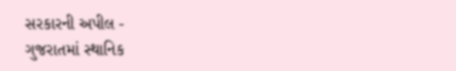સરકારની અપીલ -
ગુજરાતમાં સ્થાનિક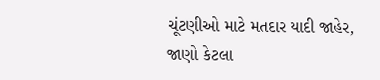ચૂંટણીઓ માટે મતદાર યાદી જાહેર, જાણો કેટલા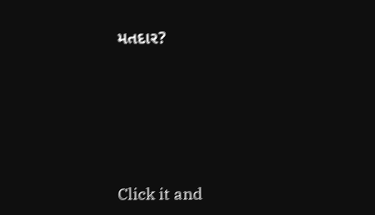મતદાર?






Click it and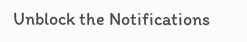Unblock the Notifications